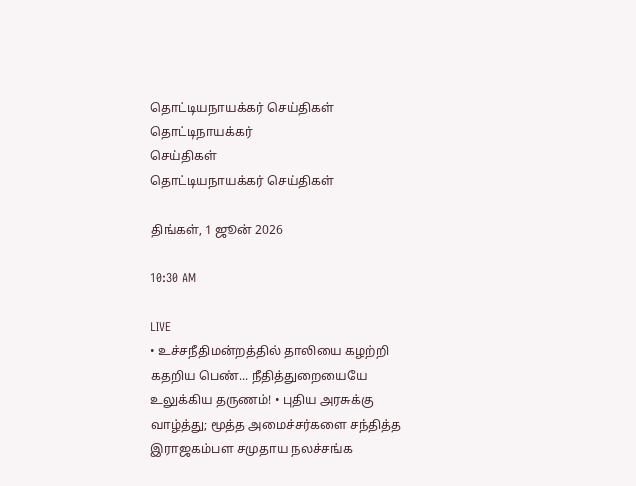தொட்டியநாயக்கர் செய்திகள்
தொட்டிநாயக்கர்
செய்திகள்
தொட்டியநாயக்கர் செய்திகள்

திங்கள், 1 ஜூன் 2026

10:30 AM

LIVE
• உச்சநீதிமன்றத்தில் தாலியை கழற்றி கதறிய பெண்... நீதித்துறையையே உலுக்கிய தருணம்! • புதிய அரசுக்கு வாழ்த்து; மூத்த அமைச்சர்களை சந்தித்த இராஜகம்பள சமுதாய நலச்சங்க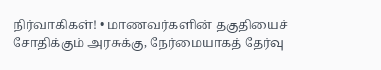நிர்வாகிகள்! • மாணவர்களின் தகுதியைச் சோதிக்கும் அரசுக்கு, நேர்மையாகத் தேர்வு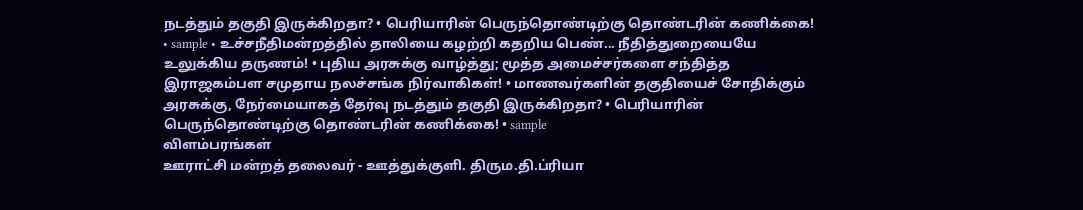நடத்தும் தகுதி இருக்கிறதா? • பெரியாரின் பெருந்தொண்டிற்கு தொண்டரின் கணிக்கை! • sample • உச்சநீதிமன்றத்தில் தாலியை கழற்றி கதறிய பெண்... நீதித்துறையையே உலுக்கிய தருணம்! • புதிய அரசுக்கு வாழ்த்து; மூத்த அமைச்சர்களை சந்தித்த இராஜகம்பள சமுதாய நலச்சங்க நிர்வாகிகள்! • மாணவர்களின் தகுதியைச் சோதிக்கும் அரசுக்கு, நேர்மையாகத் தேர்வு நடத்தும் தகுதி இருக்கிறதா? • பெரியாரின் பெருந்தொண்டிற்கு தொண்டரின் கணிக்கை! • sample
விளம்பரங்கள்
ஊராட்சி மன்றத் தலைவர் - ஊத்துக்குளி. திரும.தி.ப்ரியா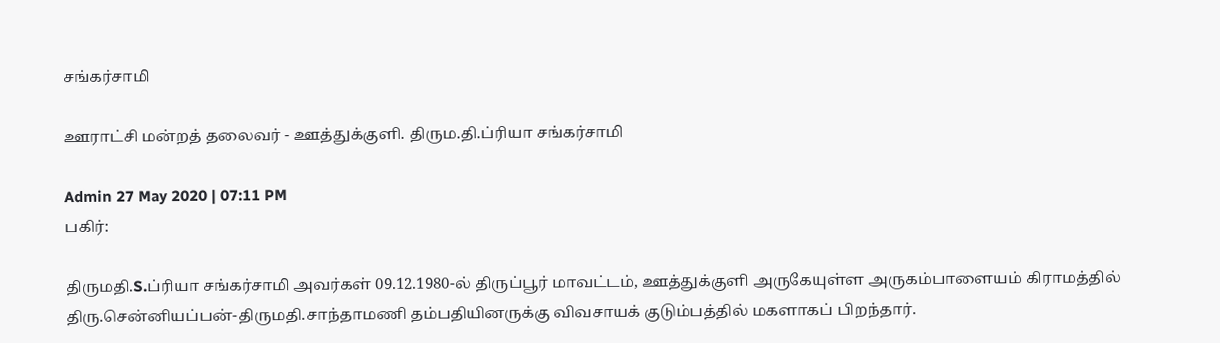சங்கர்சாமி

ஊராட்சி மன்றத் தலைவர் - ஊத்துக்குளி. திரும.தி.ப்ரியா சங்கர்சாமி

Admin 27 May 2020 | 07:11 PM
பகிர்:

திருமதி.S.ப்ரியா சங்கர்சாமி அவர்கள் 09.12.1980-ல் திருப்பூர் மாவட்டம், ஊத்துக்குளி அருகேயுள்ள அருகம்பாளையம் கிராமத்தில் திரு.சென்னியப்பன்-திருமதி.சாந்தாமணி தம்பதியினருக்கு விவசாயக் குடும்பத்தில் மகளாகப் பிறந்தார்.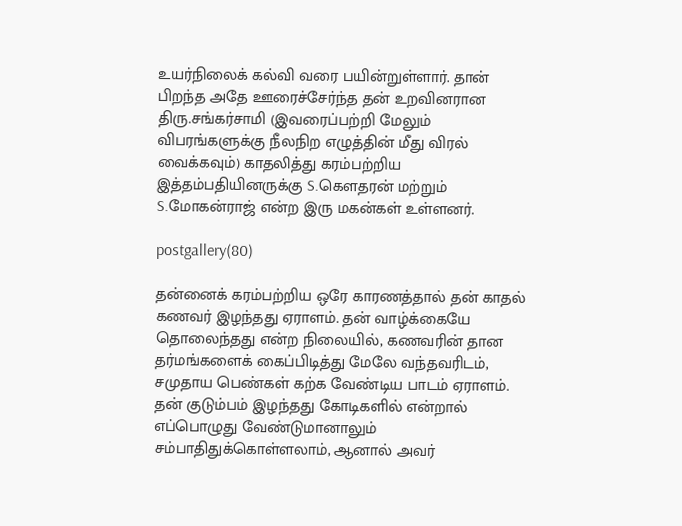உயர்நிலைக் கல்வி வரை பயின்றுள்ளார். தான் பிறந்த அதே ஊரைச்சேர்ந்த தன் உறவினரான திரு.சங்கர்சாமி (இவரைப்பற்றி மேலும் விபரங்களுக்கு நீலநிற எழுத்தின் மீது விரல் வைக்கவும்) காதலித்து கரம்பற்றிய இத்தம்பதியினருக்கு S.கௌதரன் மற்றும் S.மோகன்ராஜ் என்ற இரு மகன்கள் உள்ளனர்.

postgallery(80)

தன்னைக் கரம்பற்றிய ஒரே காரணத்தால் தன் காதல் கணவர் இழந்தது ஏராளம். தன் வாழ்க்கையே தொலைந்தது என்ற நிலையில், கணவரின் தான தர்மங்களைக் கைப்பிடித்து மேலே வந்தவரிடம், சமுதாய பெண்கள் கற்க வேண்டிய பாடம் ஏராளம். தன் குடும்பம் இழந்தது கோடிகளில் என்றால் எப்பொழுது வேண்டுமானாலும் சம்பாதிதுக்கொள்ளலாம், ஆனால் அவர்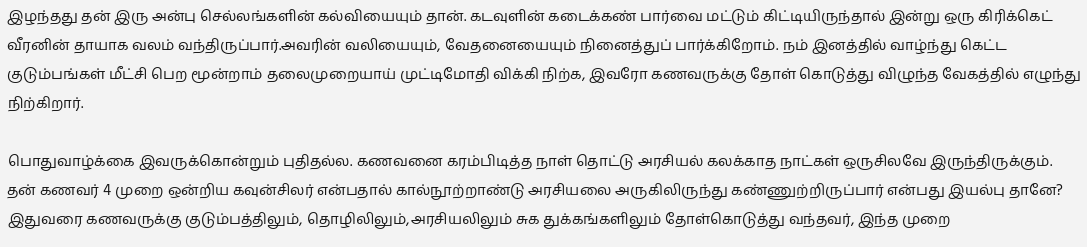இழந்தது தன் இரு அன்பு செல்லங்களின் கல்வியையும் தான். கடவுளின் கடைக்கண் பார்வை மட்டும் கிட்டியிருந்தால் இன்று ஒரு கிரிக்கெட் வீரனின் தாயாக வலம் வந்திருப்பார்.அவரின் வலியையும், வேதனையையும் நினைத்துப் பார்க்கிறோம். நம் இனத்தில் வாழ்ந்து கெட்ட குடும்பங்கள் மீட்சி பெற மூன்றாம் தலைமுறையாய் முட்டிமோதி விக்கி நிற்க, இவரோ கணவருக்கு தோள் கொடுத்து விழுந்த வேகத்தில் எழுந்து நிற்கிறார்.

பொதுவாழ்க்கை இவருக்கொன்றும் புதிதல்ல. கணவனை கரம்பிடித்த நாள் தொட்டு அரசியல் கலக்காத நாட்கள் ஒருசிலவே இருந்திருக்கும். தன் கணவர் 4 முறை ஒன்றிய கவுன்சிலர் என்பதால் கால்நூற்றாண்டு அரசியலை அருகிலிருந்து கண்ணுற்றிருப்பார் என்பது இயல்பு தானே? இதுவரை கணவருக்கு குடும்பத்திலும், தொழிலிலும்,அரசியலிலும் சுக துக்கங்களிலும் தோள்கொடுத்து வந்தவர், இந்த முறை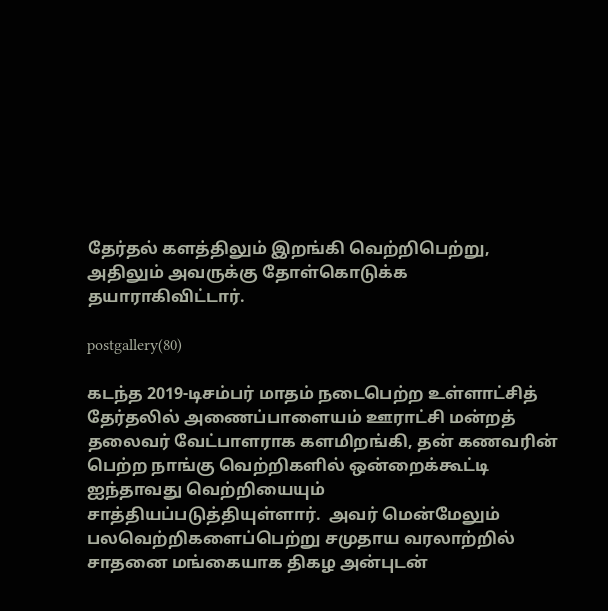தேர்தல் களத்திலும் இறங்கி வெற்றிபெற்று, அதிலும் அவருக்கு தோள்கொடுக்க தயாராகிவிட்டார்.

postgallery(80)

கடந்த 2019-டிசம்பர் மாதம் நடைபெற்ற உள்ளாட்சித் தேர்தலில் அணைப்பாளையம் ஊராட்சி மன்றத் தலைவர் வேட்பாளராக களமிறங்கி, தன் கணவரின் பெற்ற நாங்கு வெற்றிகளில் ஒன்றைக்கூட்டி ஐந்தாவது வெற்றியையும் சாத்தியப்படுத்தியுள்ளார்.  அவர் மென்மேலும் பலவெற்றிகளைப்பெற்று சமுதாய வரலாற்றில் சாதனை மங்கையாக திகழ அன்புடன்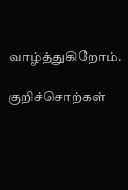வாழ்த்துகிறோம்.

குறிச்சொற்கள்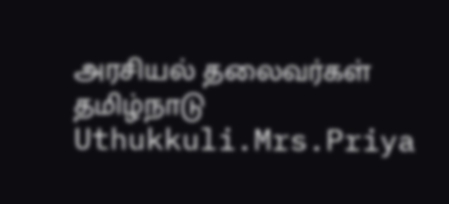அரசியல் தலைவர்கள் தமிழ்நாடு Uthukkuli.Mrs.Priya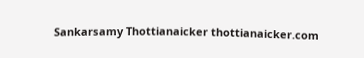Sankarsamy Thottianaicker thottianaicker.com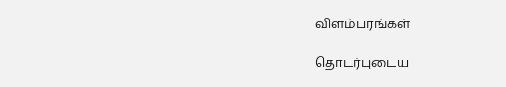விளம்பரங்கள்

தொடர்புடைய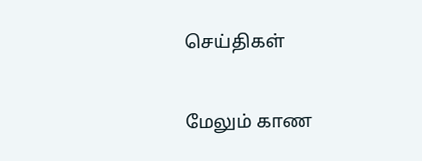செய்திகள்

மேலும் காண